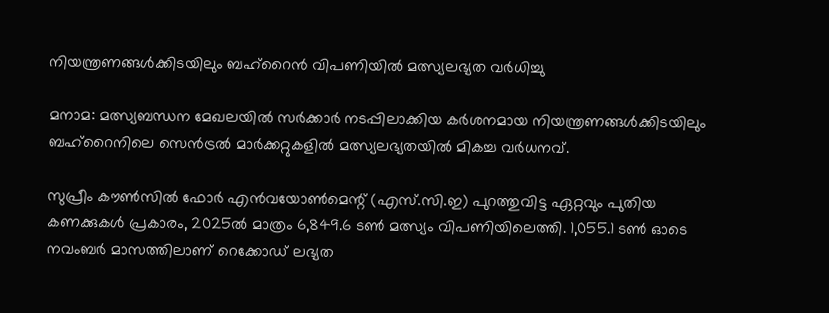നിയന്ത്രണങ്ങൾക്കിടയിലും ബഹ്‌റൈൻ വിപണിയിൽ മത്സ്യലഭ്യത വർധിച്ചു

മനാമ: മത്സ്യബന്ധന മേഖലയിൽ സർക്കാർ നടപ്പിലാക്കിയ കർശനമായ നിയന്ത്രണങ്ങൾക്കിടയിലും ബഹ്‌റൈനിലെ സെൻട്രൽ മാർക്കറ്റുകളിൽ മത്സ്യലഭ്യതയിൽ മികച്ച വർധനവ്.

സുപ്രീം കൗൺസിൽ ഫോർ എൻവയോൺമെന്റ് (എസ്.സി.ഇ) പുറത്തുവിട്ട ഏറ്റവും പുതിയ കണക്കുകൾ പ്രകാരം, 2025ൽ മാത്രം 6,849.6 ടൺ മത്സ്യം വിപണിയിലെത്തി. 1,055.1 ടൺ ഓടെ നവംബർ മാസത്തിലാണ് റെക്കോഡ് ലഭ്യത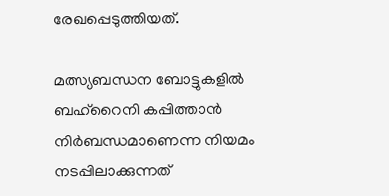രേഖപ്പെടുത്തിയത്.

മത്സ്യബന്ധന ബോട്ടുകളിൽ ബഹ്‌റൈനി കപ്പിത്താൻ നിർബന്ധമാണെന്ന നിയമം നടപ്പിലാക്കുന്നത്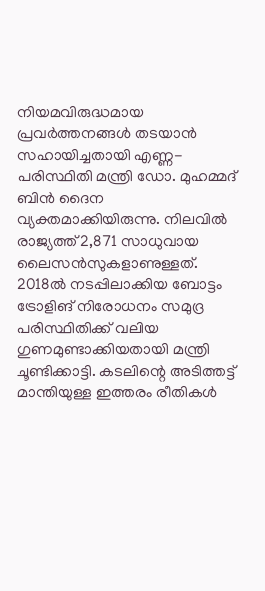നിയമവിരുദ്ധമായ പ്രവർത്തനങ്ങൾ തടയാൻ സഹായിച്ചതായി എണ്ണ-പരിസ്ഥിതി മന്ത്രി ഡോ. മുഹമ്മദ് ബിൻ ദൈന വ്യക്തമാക്കിയിരുന്നു. നിലവിൽ രാജ്യത്ത് 2,871 സാധുവായ ലൈസൻസുകളാണുള്ളത്. 2018ൽ നടപ്പിലാക്കിയ ബോട്ടം ട്രോളിങ് നിരോധനം സമുദ്ര പരിസ്ഥിതിക്ക് വലിയ ഗുണമുണ്ടാക്കിയതായി മന്ത്രി ചൂണ്ടിക്കാട്ടി. കടലിന്റെ അടിത്തട്ട് മാന്തിയുള്ള ഇത്തരം രീതികൾ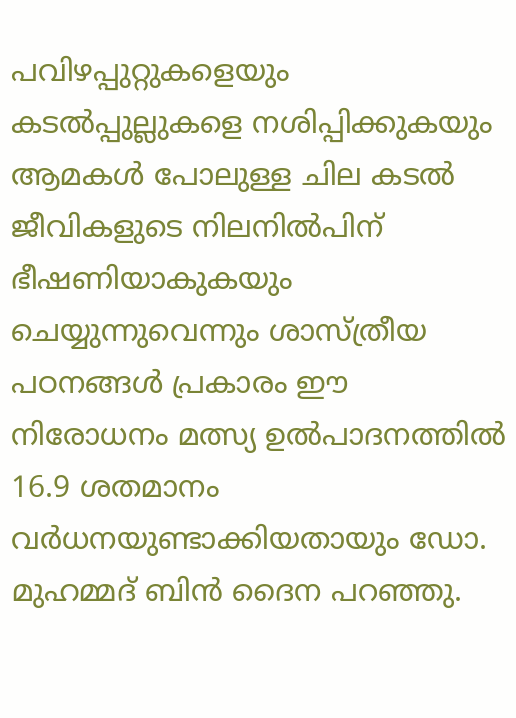പവിഴപ്പുറ്റുകളെയും കടൽപ്പുല്ലുകളെ നശിപ്പിക്കുകയും ആമകൾ പോലുള്ള ചില കടൽ ജീവികളുടെ നിലനിൽപിന് ഭീഷണിയാകുകയും ചെയ്യുന്നുവെന്നും ശാസ്ത്രീയ പഠനങ്ങൾ പ്രകാരം ഈ നിരോധനം മത്സ്യ ഉൽപാദനത്തിൽ 16.9 ശതമാനം വർധനയുണ്ടാക്കിയതായും ഡോ. മുഹമ്മദ് ബിൻ ദൈന പറഞ്ഞു.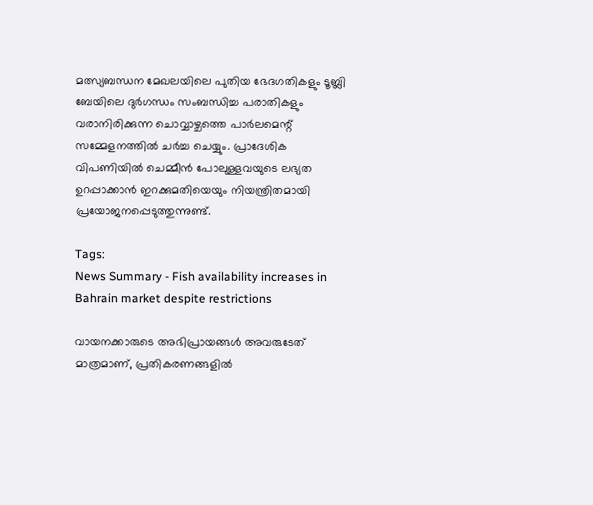മത്സ്യബന്ധന മേഖലയിലെ പുതിയ ഭേദഗതികളും ടൂബ്ലി ബേയിലെ ദുർഗന്ധം സംബന്ധിച്ച പരാതികളും വരാനിരിക്കുന്ന ചൊവ്വാഴ്ചത്തെ പാർലമെന്റ് സമ്മേളനത്തിൽ ചർച്ച ചെയ്യും. പ്രാദേശിക വിപണിയിൽ ചെമ്മീൻ പോലുള്ളവയുടെ ലഭ്യത ഉറപ്പാക്കാൻ ഇറക്കുമതിയെയും നിയന്ത്രിതമായി പ്രയോജനപ്പെടുത്തുന്നുണ്ട്.

Tags:
News Summary - Fish availability increases in Bahrain market despite restrictions

വായനക്കാരുടെ അഭിപ്രായങ്ങള്‍ അവരുടേത് മാത്രമാണ്, പ്രതികരണങ്ങളിൽ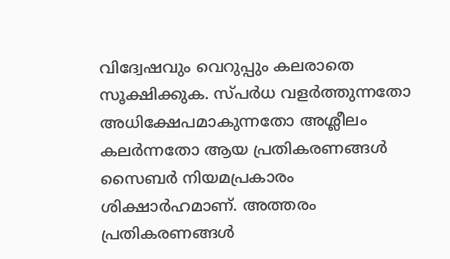വിദ്വേഷവും വെറുപ്പും കലരാതെ സൂക്ഷിക്കുക. സ്പർധ വളർത്തുന്നതോ അധിക്ഷേപമാകുന്നതോ അശ്ലീലം കലർന്നതോ ആയ പ്രതികരണങ്ങൾ സൈബർ നിയമപ്രകാരം ശിക്ഷാർഹമാണ്. അത്തരം പ്രതികരണങ്ങൾ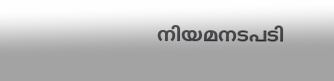നിയമനടപടി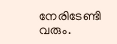നേരിടേണ്ടി വരും.